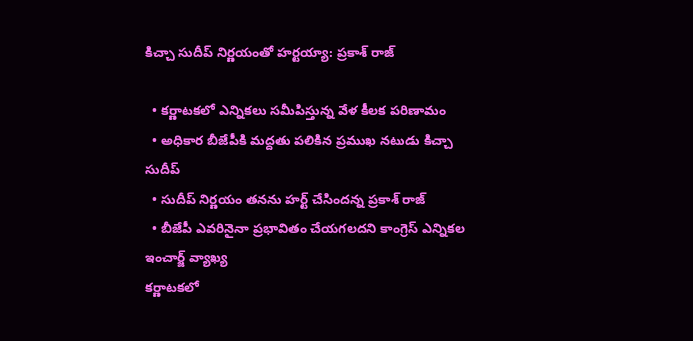కిచ్చా సుదీప్ నిర్ణయంతో హర్టయ్యా: ప్రకాశ్ రాజ్

  • కర్ణాటకలో ఎన్నికలు సమీపిస్తున్న వేళ కీలక పరిణామం
  • అధికార బీజేపీకి మద్దతు పలికిన ప్రముఖ నటుడు కిచ్చా సుదీప్
  • సుదీప్ నిర్ణయం తనను హర్ట్ చేసిందన్న ప్రకాశ్ రాజ్
  • బీజేపీ ఎవరినైనా ప్రభావితం చేయగలదని కాంగ్రెస్ ఎన్నికల ఇంచార్జ్ వ్యాఖ్య
కర్ణాటకలో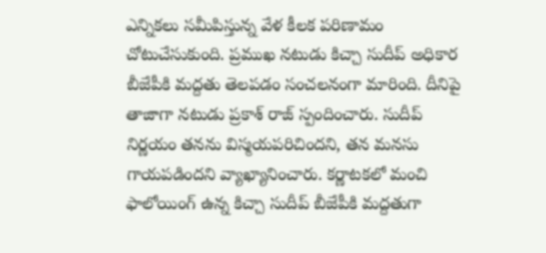ఎన్నికలు సమీపిస్తున్న వేళ కీలక పరిణామం చోటుచేసుకుంది. ప్రముఖ నటుడు కిచ్చా సుదీప్ అధికార బీజేపీకి మద్దతు తెలపడం సంచలనంగా మారింది. దీనిపై తాజాగా నటుడు ప్రకాశ్ రాజ్ స్పందించారు. సుదీప్ నిర్ణయం తనను విస్మయపరిచిందని, తన మనసు గాయపడిందని వ్యాఖ్యానించారు. కర్ణాటకలో మంచి ఫాలోయింగ్ ఉన్న కిచ్చా సుదీప్ బీజేపీకి మద్దతుగా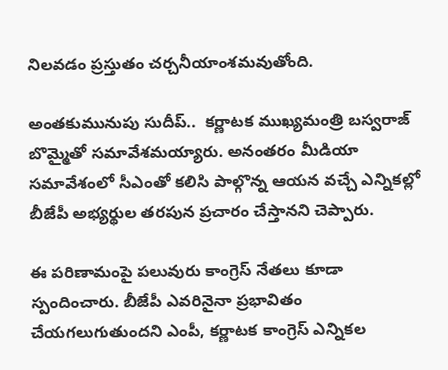నిలవడం ప్రస్తుతం చర్చనీయాంశమవుతోంది.

అంతకుమునుపు సుదీప్..  కర్ణాటక ముఖ్యమంత్రి బస్వరాజ్ బొమ్మైతో సమావేశమయ్యారు. అనంతరం మీడియా సమావేశంలో సీఎంతో కలిసి పాల్గొన్న ఆయన వచ్చే ఎన్నికల్లో బీజేపీ అభ్యర్థుల తరపున ప్రచారం చేస్తానని చెప్పారు.

ఈ పరిణామంపై పలువురు కాంగ్రెస్ నేతలు కూడా స్పందించారు. బీజేపీ ఎవరినైనా ప్రభావితం చేయగలుగుతుందని ఎంపీ, కర్ణాటక కాంగ్రెస్ ఎన్నికల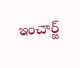ఇంచార్జ్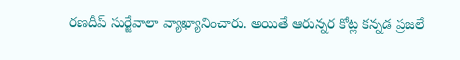రణదీప్ సుర్జేవాలా వ్యాఖ్యానించారు. అయితే ఆరున్నర కోట్ల కన్నడ ప్రజలే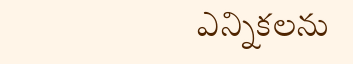ఎన్నికలను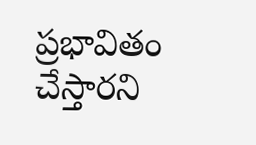ప్రభావితం చేస్తారని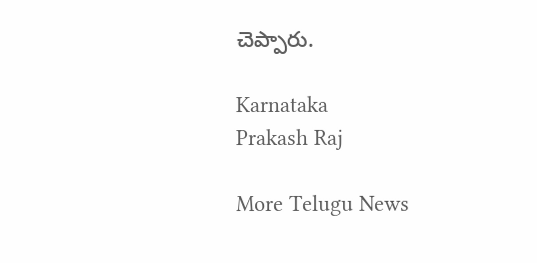చెప్పారు.

Karnataka
Prakash Raj

More Telugu News